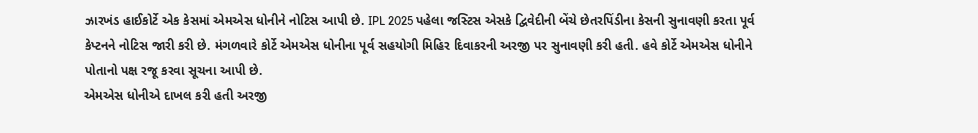ઝારખંડ હાઈકોર્ટે એક કેસમાં એમએસ ધોનીને નોટિસ આપી છે. IPL 2025 પહેલા જસ્ટિસ એસકે દ્વિવેદીની બેંચે છેતરપિંડીના કેસની સુનાવણી કરતા પૂર્વ કેપ્ટનને નોટિસ જારી કરી છે. મંગળવારે કોર્ટે એમએસ ધોનીના પૂર્વ સહયોગી મિહિર દિવાકરની અરજી પર સુનાવણી કરી હતી. હવે કોર્ટે એમએસ ધોનીને પોતાનો પક્ષ રજૂ કરવા સૂચના આપી છે.
એમએસ ધોનીએ દાખલ કરી હતી અરજી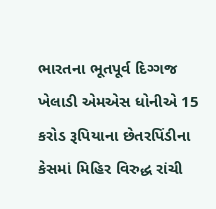ભારતના ભૂતપૂર્વ દિગ્ગજ ખેલાડી એમએસ ધોનીએ 15 કરોડ રૂપિયાના છેતરપિંડીના કેસમાં મિહિર વિરુદ્ધ રાંચી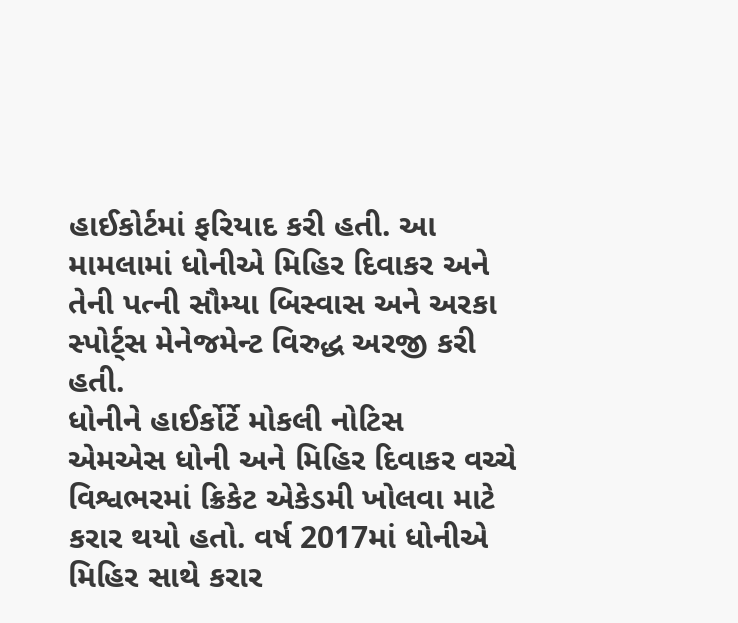હાઈકોર્ટમાં ફરિયાદ કરી હતી. આ મામલામાં ધોનીએ મિહિર દિવાકર અને તેની પત્ની સૌમ્યા બિસ્વાસ અને અરકા સ્પોર્ટ્સ મેનેજમેન્ટ વિરુદ્ધ અરજી કરી હતી.
ધોનીને હાઈર્કોર્ટે મોકલી નોટિસ
એમએસ ધોની અને મિહિર દિવાકર વચ્ચે વિશ્વભરમાં ક્રિકેટ એકેડમી ખોલવા માટે કરાર થયો હતો. વર્ષ 2017માં ધોનીએ મિહિર સાથે કરાર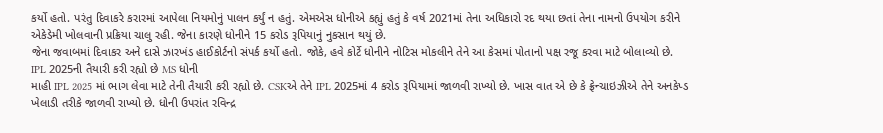કર્યો હતો. પરંતુ દિવાકરે કરારમાં આપેલા નિયમોનું પાલન કર્યું ન હતું. એમએસ ધોનીએ કહ્યું હતું કે વર્ષ 2021માં તેના અધિકારો રદ થયા છતાં તેના નામનો ઉપયોગ કરીને એકેડેમી ખોલવાની પ્રક્રિયા ચાલુ રહી. જેના કારણે ધોનીને 15 કરોડ રૂપિયાનું નુકસાન થયું છે.
જેના જવાબમાં દિવાકર અને દાસે ઝારખંડ હાઈકોર્ટનો સંપર્ક કર્યો હતો. જોકે, હવે કોર્ટે ધોનીને નોટિસ મોકલીને તેને આ કેસમાં પોતાનો પક્ષ રજૂ કરવા માટે બોલાવ્યો છે.
IPL 2025ની તૈયારી કરી રહ્યો છે MS ધોની
માહી IPL 2025 માં ભાગ લેવા માટે તેની તૈયારી કરી રહ્યો છે. CSKએ તેને IPL 2025માં 4 કરોડ રૂપિયામાં જાળવી રાખ્યો છે. ખાસ વાત એ છે કે ફ્રેન્ચાઇઝીએ તેને અનકેપ્ડ ખેલાડી તરીકે જાળવી રાખ્યો છે. ધોની ઉપરાંત રવિન્દ્ર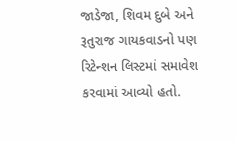જાડેજા, શિવમ દુબે અને રૂતુરાજ ગાયકવાડનો પણ રિટેન્શન લિસ્ટમાં સમાવેશ કરવામાં આવ્યો હતો.